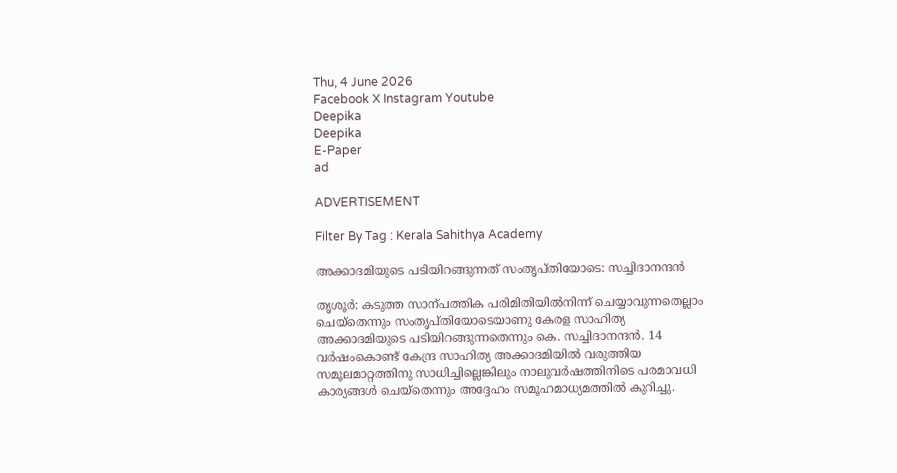Thu, 4 June 2026
Facebook X Instagram Youtube
Deepika
Deepika
E-Paper
ad

ADVERTISEMENT

Filter By Tag : Kerala Sahithya Academy

അക്കാദമിയുടെ പടിയിറങ്ങുന്നത് സംതൃപ്തിയോടെ: സച്ചിദാനന്ദൻ

തൃശൂർ: കടുത്ത സാന്പത്തിക പരിമിതിയിൽനിന്ന് ചെയ്യാവുന്നതെല്ലാം ചെയ്തെന്നും സംതൃപ്തിയോടെയാണു കേരള സാഹിത്യ അക്കാദമിയുടെ പടിയിറങ്ങുന്നതെന്നും കെ. സച്ചിദാനന്ദൻ. 14 വർഷംകൊണ്ട് കേന്ദ്ര സാഹിത്യ അക്കാദമിയിൽ വരുത്തിയ സമൂലമാറ്റത്തിനു സാധിച്ചില്ലെങ്കിലും നാലുവർഷത്തിനിടെ പരമാവധി കാര്യങ്ങൾ ചെയ്തെന്നും അദ്ദേഹം സമൂഹമാധ്യമത്തിൽ കുറിച്ചു.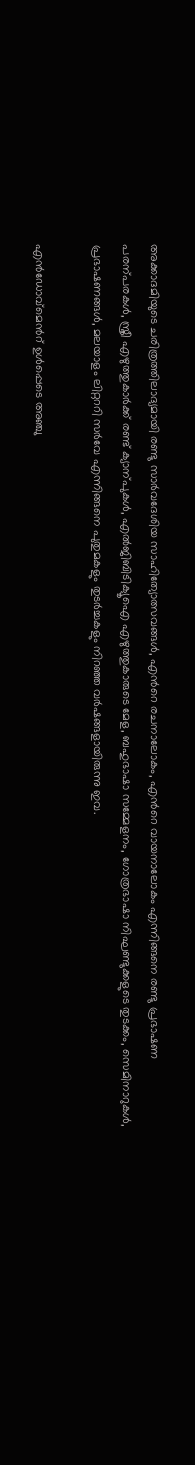അക്കാദമിയുടെ ചരിത്രത്തിലാദ്യമായി രണ്ടു സാർവദേശിയ സാഹിത്യോത്സവങ്ങൾ, എന്‍റെ രചനാലോകം, എന്‍റെ വായനാലോകം എന്നിങ്ങനെ രണ്ടു പ്രഭാഷണ പരന്പരകൾ, സ്ത്രീ എഴുത്തുകാർക്ക് രണ്ട് ക്യാന്പുകൾ, എൽജിബിടിക്യൂഐ എഴുത്തുകാരുടെ മേള, ബഹുഭാഷാ സമ്മേളനം, ഗോത്രഭാഷാ നിഘണ്ടുക്കളുടെ തുടക്കം, സെമിനാറുകൾ, പ്രഭാഷണങ്ങൾ, മലയാളം ലിറ്റററി സർവേ എന്നിങ്ങനെ പുതുമകളും തുടർച്ചകളും നിറഞ്ഞ വർഷങ്ങളായിരുന്നു ഇവ.

എൻഡോവ്മെന്‍റ് ഉൾപ്പെടെ അഞ്ചു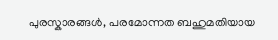പുരസ്കാരങ്ങൾ, പരമോന്നത ബഹുമതിയായ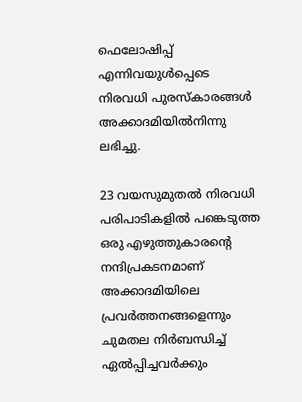ഫെലോഷിപ്പ് എന്നിവയുൾപ്പെടെ നിരവധി പുരസ്കാരങ്ങൾ അക്കാദമിയിൽനിന്നു ലഭിച്ചു.

23 വയസുമുതൽ നിരവധി പരിപാടികളിൽ പങ്കെടുത്ത ഒരു എഴുത്തുകാരന്‍റെ നന്ദിപ്രകടനമാണ് അക്കാദമിയിലെ പ്രവർത്തനങ്ങളെന്നും ചുമതല നിർബന്ധിച്ച് ഏൽപ്പിച്ചവർക്കും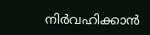നിർവഹിക്കാൻ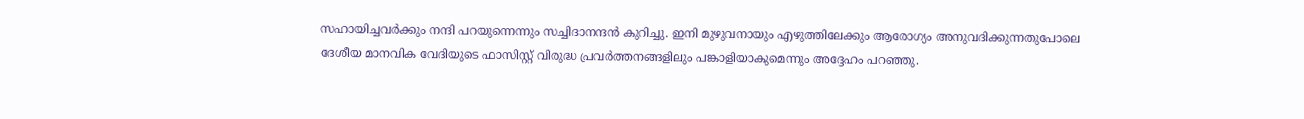സഹായിച്ചവർക്കും നന്ദി പറയുന്നെന്നും സച്ചിദാനന്ദൻ കുറിച്ചു. ഇനി മുഴുവനായും എഴുത്തിലേക്കും ആരോഗ്യം അനുവദിക്കുന്നതുപോലെ ദേശീയ മാനവിക വേദിയുടെ ഫാസിസ്റ്റ് വിരുദ്ധ പ്രവർത്തനങ്ങളിലും പങ്കാളിയാകുമെന്നും അദ്ദേഹം പറഞ്ഞു.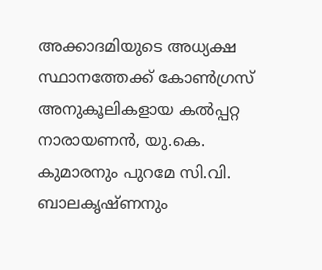അക്കാദമിയുടെ അധ്യക്ഷ സ്ഥാനത്തേക്ക് കോണ്‍ഗ്രസ് അനുകൂലികളായ കൽപ്പറ്റ നാരായണൻ, യു.കെ. കുമാരനും പുറമേ സി.വി. ബാലകൃഷ്ണനും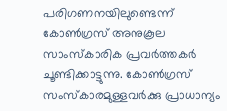പരിഗണനയിലുണ്ടെന്ന് കോണ്‍ഗ്രസ് അനുകൂല സാംസ്കാരിക പ്രവർത്തകർ ചൂണ്ടിക്കാട്ടുന്നു. കോണ്‍ഗ്രസ് സംസ്കാരമുള്ളവർക്കു പ്രാധാന്യം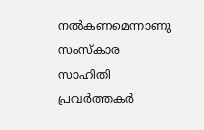നൽകണമെന്നാണു സംസ്കാര സാഹിതി പ്രവർത്തകർ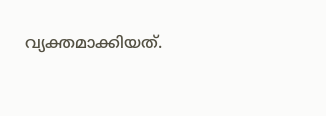വ്യക്തമാക്കിയത്.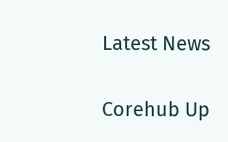Latest News

Corehub Up